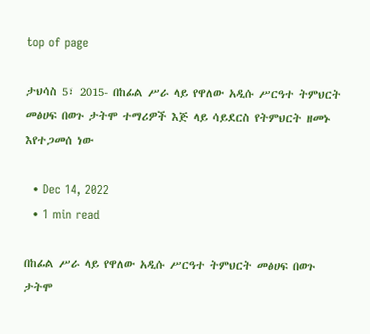top of page

ታህሳስ 5፣ 2015- በከፊል ሥራ ላይ የዋለው አዲሱ ሥርዓተ ትምህርት መፅሀፍ በወጉ ታትሞ ተማሪዎች እጅ ላይ ሳይደርስ የትምህርት ዘመኑ እየተጋመሰ ነው

  • Dec 14, 2022
  • 1 min read

በከፊል ሥራ ላይ የዋለው አዲሱ ሥርዓተ ትምህርት መፅሀፍ በወጉ ታትሞ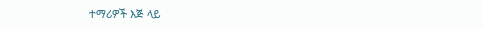ተማሪዎች እጅ ላይ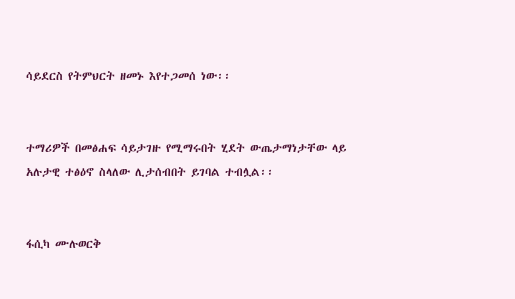ሳይደርስ የትምህርት ዘመኑ እየተጋመሰ ነው፡፡


ተማሪዎች በመፅሐፍ ሳይታገዙ የሚማሩበት ሂደት ውጤታማነታቸው ላይ አሉታዊ ተፅዕኖ ስላለው ሊታሰብበት ይገባል ተብሏል፡፡


ፋሲካ ሙሉወርቅ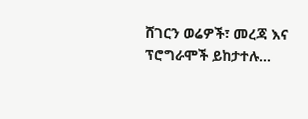ሸገርን ወሬዎች፣ መረጃ እና ፕሮግራሞች ይከታተሉ…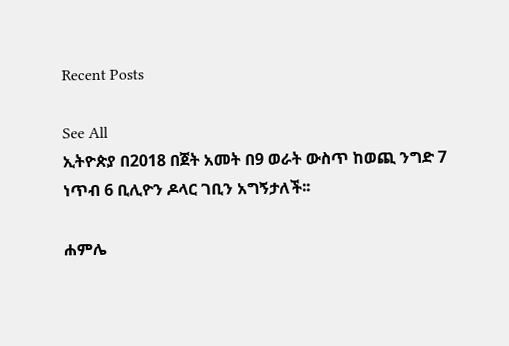Recent Posts

See All
ኢትዮጵያ በ2018 በጀት አመት በ9 ወራት ውስጥ ከወጪ ንግድ 7 ነጥብ 6 ቢሊዮን ዶላር ገቢን አግኝታለች፡፡

ሐምሌ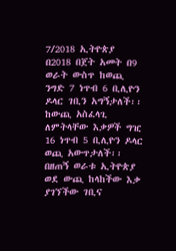7/2018 ኢትዮጵያ በ2018 በጀት አመት በ9 ወራት ውስጥ ከወጪ ንግድ 7 ነጥብ 6 ቢሊዮን ዶላር ገቢን አግኝታለች፡፡ ከውጪ አስፈላጊ ለምትላቸው እቃዎች ግዢ 16 ነጥብ 5 ቢሊዮን ዶላር ወጪ አውጥታለች፡፡ በዘጠኝ ወራቱ ኢትዮጵያ ወደ ውጪ ከላከችው እቃ ያገኘችው ገቢና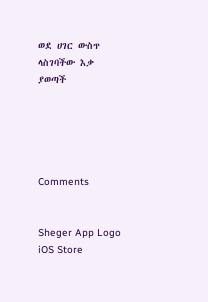ወደ ሀገር ውስጥ ላስገባችው እቃ ያወጣች





Comments


Sheger App Logo
iOS Store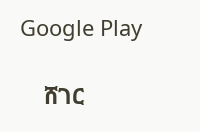Google Play

    ሸገር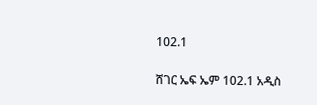102.1

ሸገር ኤፍ ኤም 102.1 አዲስ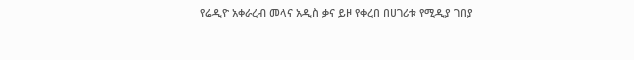የሬዲዮ አቀራረብ መላና አዲስ ቃና ይዞ የቀረበ በሀገሪቱ የሚዲያ ገበያ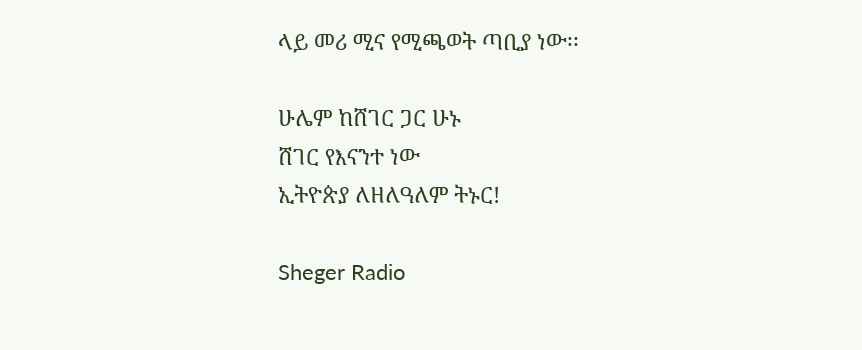ላይ መሪ ሚና የሚጫወት ጣቢያ ነው፡፡

ሁሌም ከሸገር ጋር ሁኑ
ሸገር የእናንተ ነው
ኢትዮጵያ ለዘለዓለም ትኑር!

Sheger Radio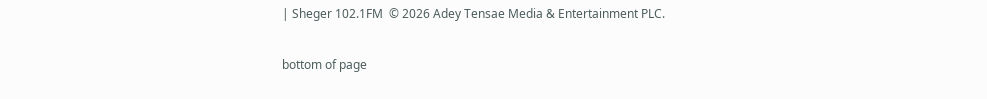| Sheger 102.1FM  © 2026 Adey Tensae Media & Entertainment PLC.

bottom of page